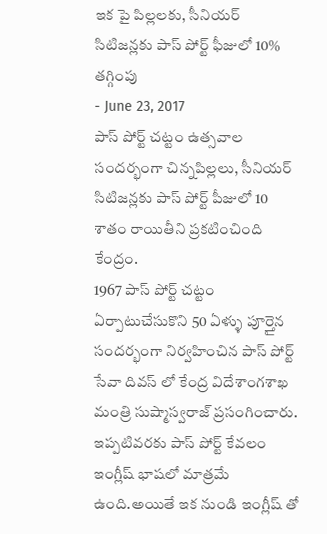ఇక పై పిల్లలకు, సీనియర్ సిటిజన్లకు పాస్ పోర్ట్ ఫీజులో 10% తగ్గింపు
- June 23, 2017
పాస్ పోర్ట్ చట్టం ఉత్సవాల సందర్భంగా చిన్నపిల్లలు, సీనియర్ సిటిజన్లకు పాస్ పోర్ట్ పీజులో 10 శాతం రాయితీని ప్రకటించింది కేంద్రం.
1967 పాస్ పోర్ట్ చట్టం ఏర్పాటుచేసుకొని 50 ఏళ్ళు పూర్తైన సందర్భంగా నిర్వహించిన పాస్ పోర్ట్ సేవా దివస్ లో కేంద్ర విదేశాంగశాఖ మంత్రి సుష్మాస్వరాజ్ ప్రసంగించారు.
ఇప్పటివరకు పాస్ పోర్ట్ కేవలం ఇంగ్లీష్ భాషలో మాత్రమే ఉంది.అయితే ఇక నుండి ఇంగ్లీష్ తో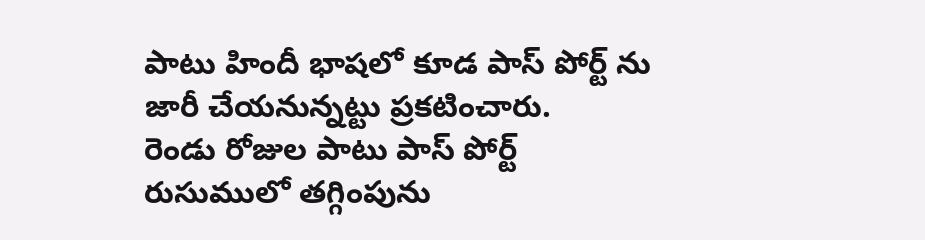పాటు హిందీ భాషలో కూడ పాస్ పోర్ట్ ను జారీ చేయనున్నట్టు ప్రకటించారు.
రెండు రోజుల పాటు పాస్ పోర్ట్ రుసుములో తగ్గింపును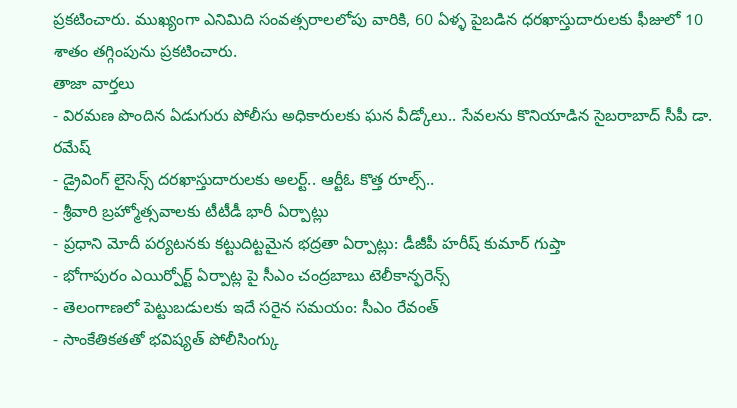ప్రకటించారు. ముఖ్యంగా ఎనిమిది సంవత్సరాలలోపు వారికి, 60 ఏళ్ళ పైబడిన ధరఖాస్తుదారులకు ఫీజులో 10 శాతం తగ్గింపును ప్రకటించారు.
తాజా వార్తలు
- విరమణ పొందిన ఏడుగురు పోలీసు అధికారులకు ఘన వీడ్కోలు.. సేవలను కొనియాడిన సైబరాబాద్ సీపీ డా. రమేష్
- డ్రైవింగ్ లైసెన్స్ దరఖాస్తుదారులకు అలర్ట్.. ఆర్టీఓ కొత్త రూల్స్..
- శ్రీవారి బ్రహ్మోత్సవాలకు టీటీడీ భారీ ఏర్పాట్లు
- ప్రధాని మోదీ పర్యటనకు కట్టుదిట్టమైన భద్రతా ఏర్పాట్లు: డీజీపీ హరీష్ కుమార్ గుప్తా
- భోగాపురం ఎయిర్పోర్ట్ ఏర్పాట్ల పై సీఎం చంద్రబాబు టెలీకాన్ఫరెన్స్
- తెలంగాణలో పెట్టుబడులకు ఇదే సరైన సమయం: సీఎం రేవంత్
- సాంకేతికతతో భవిష్యత్ పోలీసింగ్కు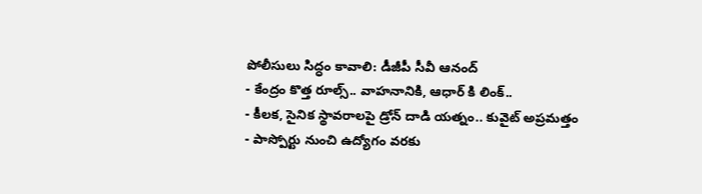పోలీసులు సిద్ధం కావాలి: డీజీపీ సీవీ ఆనంద్
- కేంద్రం కొత్త రూల్స్.. వాహనానికి, ఆధార్ కి లింక్..
- కీలక, సైనిక స్థావరాలపై డ్రోన్ దాడి యత్నం.. కువైట్ అప్రమత్తం
- పాస్పోర్టు నుంచి ఉద్యోగం వరకు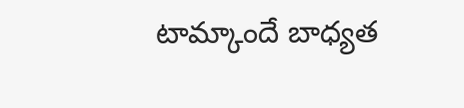టామ్కాందే బాధ్యత